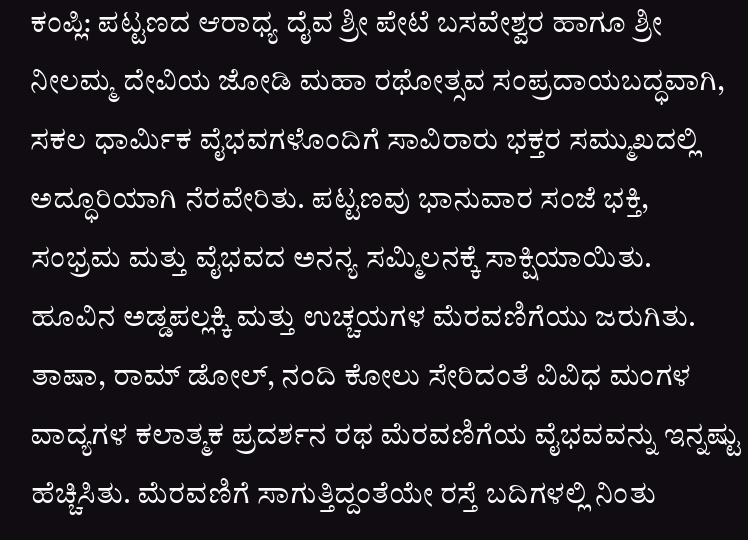ಕಂಪ್ಲಿ: ಪಟ್ಟಣದ ಆರಾಧ್ಯ ದೈವ ಶ್ರೀ ಪೇಟೆ ಬಸವೇಶ್ವರ ಹಾಗೂ ಶ್ರೀ ನೀಲಮ್ಮ ದೇವಿಯ ಜೋಡಿ ಮಹಾ ರಥೋತ್ಸವ ಸಂಪ್ರದಾಯಬದ್ಧವಾಗಿ, ಸಕಲ ಧಾರ್ಮಿಕ ವೈಭವಗಳೊಂದಿಗೆ ಸಾವಿರಾರು ಭಕ್ತರ ಸಮ್ಮುಖದಲ್ಲಿ ಅದ್ಧೂರಿಯಾಗಿ ನೆರವೇರಿತು. ಪಟ್ಟಣವು ಭಾನುವಾರ ಸಂಜೆ ಭಕ್ತಿ, ಸಂಭ್ರಮ ಮತ್ತು ವೈಭವದ ಅನನ್ಯ ಸಮ್ಮಿಲನಕ್ಕೆ ಸಾಕ್ಷಿಯಾಯಿತು.
ಹೂವಿನ ಅಡ್ಡಪಲ್ಲಕ್ಕಿ ಮತ್ತು ಉಚ್ಚಯಗಳ ಮೆರವಣಿಗೆಯು ಜರುಗಿತು. ತಾಷಾ, ರಾಮ್ ಡೋಲ್, ನಂದಿ ಕೋಲು ಸೇರಿದಂತೆ ವಿವಿಧ ಮಂಗಳ ವಾದ್ಯಗಳ ಕಲಾತ್ಮಕ ಪ್ರದರ್ಶನ ರಥ ಮೆರವಣಿಗೆಯ ವೈಭವವನ್ನು ಇನ್ನಷ್ಟು ಹೆಚ್ಚಿಸಿತು. ಮೆರವಣಿಗೆ ಸಾಗುತ್ತಿದ್ದಂತೆಯೇ ರಸ್ತೆ ಬದಿಗಳಲ್ಲಿ ನಿಂತು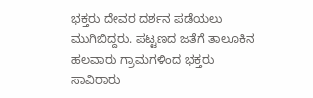ಭಕ್ತರು ದೇವರ ದರ್ಶನ ಪಡೆಯಲು ಮುಗಿಬಿದ್ದರು. ಪಟ್ಟಣದ ಜತೆಗೆ ತಾಲೂಕಿನ ಹಲವಾರು ಗ್ರಾಮಗಳಿಂದ ಭಕ್ತರು ಸಾವಿರಾರು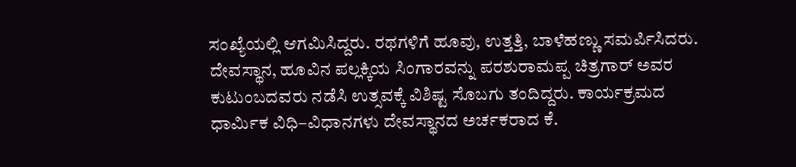ಸಂಖ್ಯೆಯಲ್ಲಿ ಆಗಮಿಸಿದ್ದರು. ರಥಗಳಿಗೆ ಹೂವು, ಉತ್ತತ್ತಿ, ಬಾಳೆಹಣ್ಣು ಸಮರ್ಪಿಸಿದರು. ದೇವಸ್ಥಾನ, ಹೂವಿನ ಪಲ್ಲಕ್ಕಿಯ ಸಿಂಗಾರವನ್ನು ಪರಶುರಾಮಪ್ಪ ಚಿತ್ರಗಾರ್ ಅವರ ಕುಟುಂಬದವರು ನಡೆಸಿ ಉತ್ಸವಕ್ಕೆ ವಿಶಿಷ್ಟ ಸೊಬಗು ತಂದಿದ್ದರು. ಕಾರ್ಯಕ್ರಮದ ಧಾರ್ಮಿಕ ವಿಧಿ–ವಿಧಾನಗಳು ದೇವಸ್ಥಾನದ ಅರ್ಚಕರಾದ ಕೆ.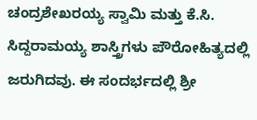ಚಂದ್ರಶೇಖರಯ್ಯ ಸ್ವಾಮಿ ಮತ್ತು ಕೆ.ಸಿ. ಸಿದ್ದರಾಮಯ್ಯ ಶಾಸ್ತ್ರಿಗಳು ಪೌರೋಹಿತ್ಯದಲ್ಲಿ ಜರುಗಿದವು. ಈ ಸಂದರ್ಭದಲ್ಲಿ ಶ್ರೀ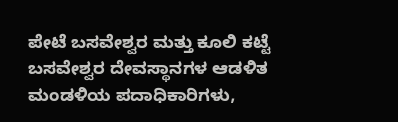ಪೇಟೆ ಬಸವೇಶ್ವರ ಮತ್ತು ಕೂಲಿ ಕಟ್ಟೆ ಬಸವೇಶ್ವರ ದೇವಸ್ಥಾನಗಳ ಆಡಳಿತ ಮಂಡಳಿಯ ಪದಾಧಿಕಾರಿಗಳು,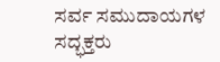ಸರ್ವ ಸಮುದಾಯಗಳ ಸದ್ಭಕ್ತರು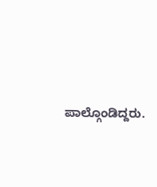ಪಾಲ್ಗೊಂಡಿದ್ದರು.